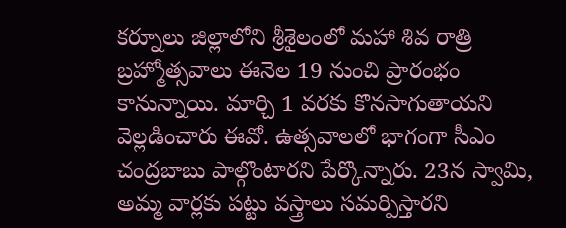కర్నూలు జిల్లాలోని శ్రీశైలంలో మహా శివ రాత్రి బ్రహ్మోత్సవాలు ఈనెల 19 నుంచి ప్రారంభం కానున్నాయి. మార్చి 1 వరకు కొనసాగుతాయని వెల్లడించారు ఈవో. ఉత్సవాలలో భాగంగా సీఎం చంద్రబాబు పాల్గొంటారని పేర్కొన్నారు. 23న స్వామి, అమ్మ వార్లకు పట్టు వస్త్రాలు సమర్పిస్తారని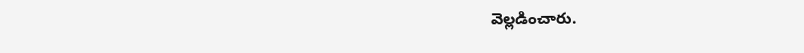వెల్లడించారు.